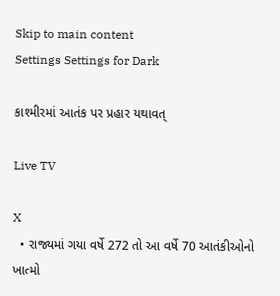Skip to main content
Settings Settings for Dark

કાશ્મીરમાં આતંક પર પ્રહાર યથાવત્

Live TV

X
  • રાજ્યમાં ગયા વર્ષે 272 તો આ વર્ષે 70 આતંકીઓનો ખાત્મો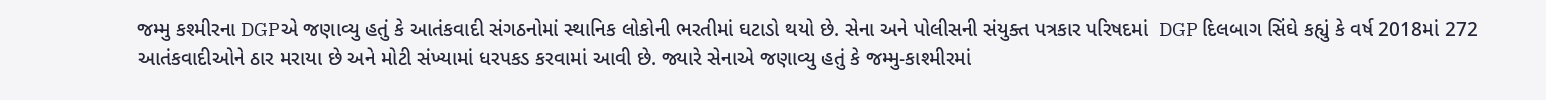જમ્મુ કશ્મીરના DGPએ જણાવ્યુ હતું કે આતંકવાદી સંગઠનોમાં સ્થાનિક લોકોની ભરતીમાં ઘટાડો થયો છે. સેના અને પોલીસની સંયુક્ત પત્રકાર પરિષદમાં  DGP દિલબાગ સિંઘે કહ્યું કે વર્ષ 2018માં 272 આતંકવાદીઓને ઠાર મરાયા છે અને મોટી સંખ્યામાં ધરપકડ કરવામાં આવી છે. જ્યારે સેનાએ જણાવ્યુ હતું કે જમ્મુ-કાશ્મીરમાં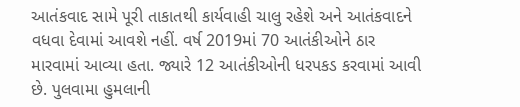આતંકવાદ સામે પૂરી તાકાતથી કાર્યવાહી ચાલુ રહેશે અને આતંકવાદને વધવા દેવામાં આવશે નહીં. વર્ષ 2019માં 70 આતંકીઓને ઠાર મારવામાં આવ્યા હતા. જ્યારે 12 આતંકીઓની ધરપકડ કરવામાં આવી છે. પુલવામા હુમલાની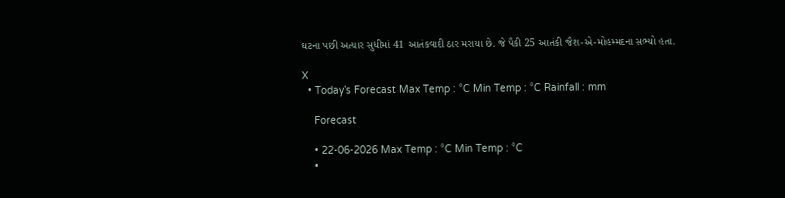ઘટના પછી અત્યાર સુધીમાં 41 આતંકવાદી ઠાર મરાયા છે. જે પૈકી 25 આતંકી જૈશ-એ-મોહમ્મદના સભ્યો હતા.

X
  • Today’s Forecast Max Temp : °C Min Temp : °C Rainfall : mm

    Forecast

    • 22-06-2026 Max Temp : °C Min Temp : °C
    •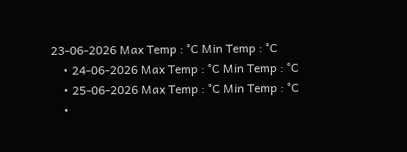23-06-2026 Max Temp : °C Min Temp : °C
    • 24-06-2026 Max Temp : °C Min Temp : °C
    • 25-06-2026 Max Temp : °C Min Temp : °C
    •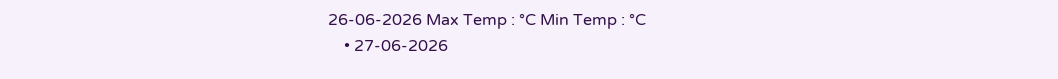26-06-2026 Max Temp : °C Min Temp : °C
    • 27-06-2026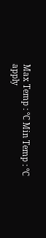Max Temp : °C Min Temp : °C
apply